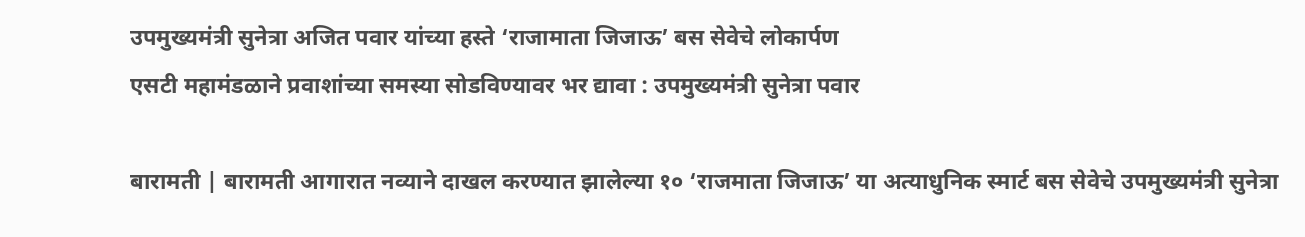उपमुख्यमंत्री सुनेत्रा अजित पवार यांच्या हस्ते ‘राजामाता जिजाऊ’ बस सेवेचे लोकार्पण
एसटी महामंडळाने प्रवाशांच्या समस्या सोडविण्यावर भर द्यावा : उपमुख्यमंत्री सुनेत्रा पवार

बारामती | बारामती आगारात नव्याने दाखल करण्यात झालेल्या १० ‘राजमाता जिजाऊ’ या अत्याधुनिक स्मार्ट बस सेवेचे उपमुख्यमंत्री सुनेत्रा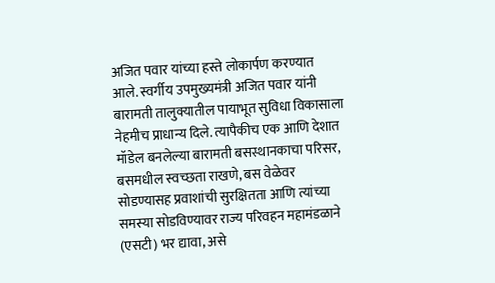अजित पवार यांच्या हस्ते लोकार्पण करण्यात आले. स्वर्गीय उपमुख्यमंत्री अजित पवार यांनी बारामती तालुक्यातील पायाभूत सुविधा विकासाला नेहमीच प्राधान्य दिले. त्यापैकीच एक आणि देशात मॉडेल बनलेल्या बारामती बसस्थानकाचा परिसर, बसमधील स्वच्छता राखणे, बस वेळेवर सोडण्यासह प्रवाशांची सुरक्षितता आणि त्यांच्या समस्या सोडविण्यावर राज्य परिवहन महामंडळाने (एसटी) भर द्यावा, असे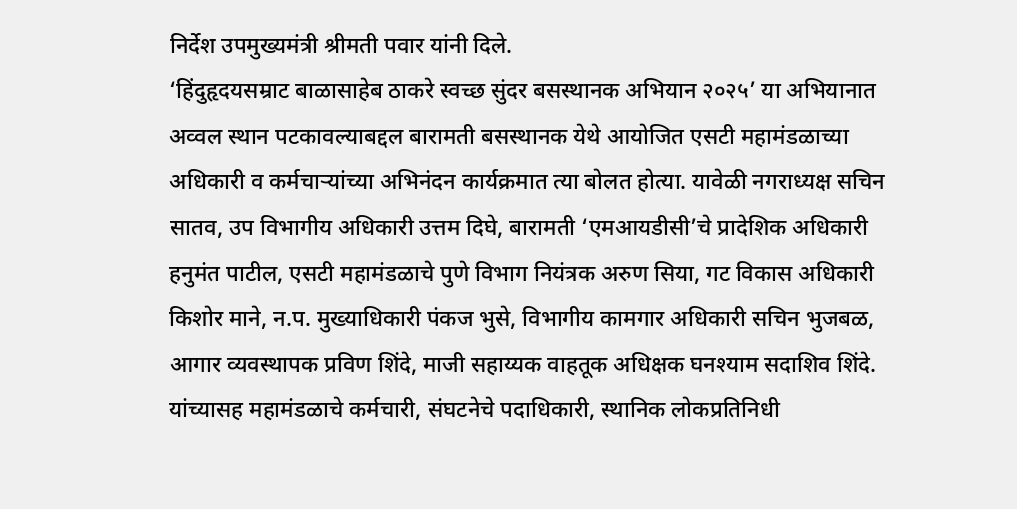निर्देश उपमुख्यमंत्री श्रीमती पवार यांनी दिले.
‘हिंदुहृदयसम्राट बाळासाहेब ठाकरे स्वच्छ सुंदर बसस्थानक अभियान २०२५’ या अभियानात अव्वल स्थान पटकावल्याबद्दल बारामती बसस्थानक येथे आयोजित एसटी महामंडळाच्या अधिकारी व कर्मचाऱ्यांच्या अभिनंदन कार्यक्रमात त्या बोलत होत्या. यावेळी नगराध्यक्ष सचिन सातव, उप विभागीय अधिकारी उत्तम दिघे, बारामती ‘एमआयडीसी’चे प्रादेशिक अधिकारी हनुमंत पाटील, एसटी महामंडळाचे पुणे विभाग नियंत्रक अरुण सिया, गट विकास अधिकारी किशोर माने, न.प. मुख्याधिकारी पंकज भुसे, विभागीय कामगार अधिकारी सचिन भुजबळ, आगार व्यवस्थापक प्रविण शिंदे, माजी सहाय्यक वाहतूक अधिक्षक घनश्याम सदाशिव शिंदे. यांच्यासह महामंडळाचे कर्मचारी, संघटनेचे पदाधिकारी, स्थानिक लोकप्रतिनिधी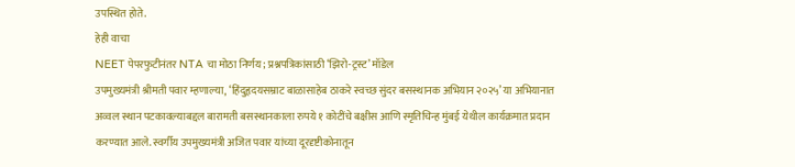उपस्थित होते.
हेही वाचा
NEET पेपरफुटीनंतर NTA चा मोठा निर्णय; प्रश्नपत्रिकांसाठी ‘झिरो-ट्रस्ट’ मॉडेल
उपमुख्यमंत्री श्रीमती पवार म्हणाल्या, ‘हिंदुहृदयसम्राट बाळासाहेब ठाकरे स्वच्छ सुंदर बसस्थानक अभियान २०२५’ या अभियानात अव्वल स्थान पटकावल्याबद्दल बारामती बसस्थानकाला रुपये १ कोटींचे बक्षीस आणि स्मृतिचिन्ह मुंबई येथील कार्यक्रमात प्रदान करण्यात आले. स्वर्गीय उपमुख्यमंत्री अजित पवार यांच्या दूरदृष्टीकोनातून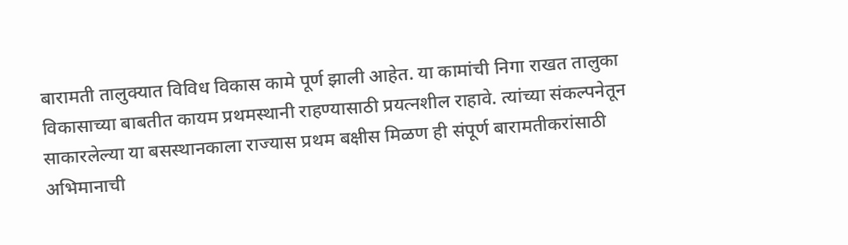बारामती तालुक्यात विविध विकास कामे पूर्ण झाली आहेत. या कामांची निगा राखत तालुका विकासाच्या बाबतीत कायम प्रथमस्थानी राहण्यासाठी प्रयत्नशील राहावे. त्यांच्या संकल्पनेतून साकारलेल्या या बसस्थानकाला राज्यास प्रथम बक्षीस मिळण ही संपूर्ण बारामतीकरांसाठी अभिमानाची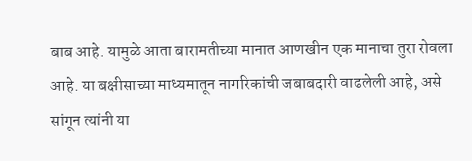बाब आहे. यामुळे आता बारामतीच्या मानात आणखीन एक मानाचा तुरा रोवला आहे. या बक्षीसाच्या माध्यमातून नागरिकांची जबाबदारी वाढलेली आहे, असे सांगून त्यांनी या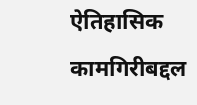ऐतिहासिक कामगिरीबद्दल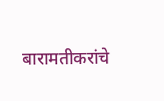बारामतीकरांचे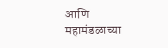आणि महामंडळाच्या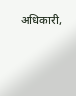अधिकारी,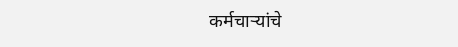कर्मचाऱ्यांचे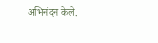अभिनंदन केले.